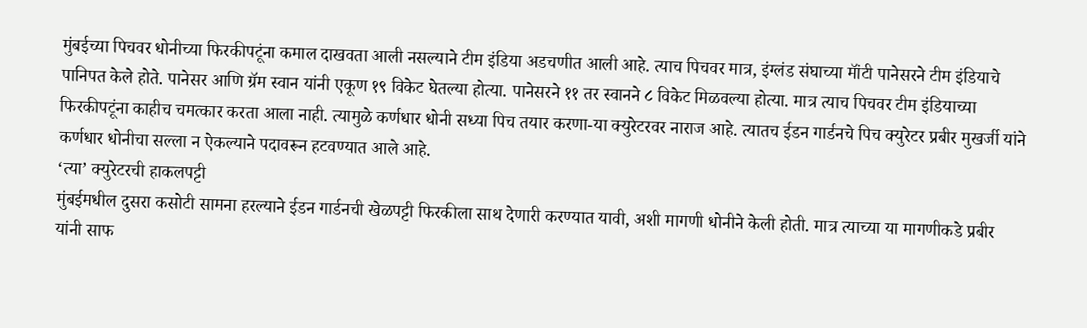मुंबईच्या पिचवर धोनीच्या फिरकीपटूंना कमाल दाखवता आली नसल्याने टीम इंडिया अडचणीत आली आहे. त्याच पिचवर मात्र, इंग्लंड संघाच्या मॉंटी पानेसरने टीम इंडियाचे पानिपत केले होते. पानेसर आणि ग्रॅम स्वान यांनी एकूण १९ विकेट घेतल्या होत्या. पानेसरने ११ तर स्वानने ८ विकेट मिळवल्या होत्या. मात्र त्याच पिचवर टीम इंडियाच्या फिरकीपटूंना काहीच चमत्कार करता आला नाही. त्यामुळे कर्णधार धोनी सध्या पिच तयार करणा-या क्युरेटरवर नाराज आहे. त्यातच ईडन गार्डनचे पिच क्युरेटर प्रबीर मुखर्जी यांने कर्णधार धोनीचा सल्ला न ऐकल्याने पदावरून हटवण्यात आले आहे.
‘त्या’ क्युरेटरची हाकलपट्टी
मुंबईमधील दुसरा कसोटी सामना हरल्याने ईडन गार्डनची खेळपट्टी फिरकीला साथ देणारी करण्यात यावी, अशी मागणी धोनीने केली होती. मात्र त्याच्या या मागणीकडे प्रबीर यांनी साफ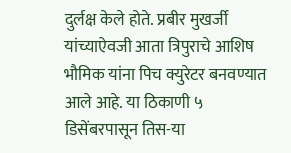दुर्लक्ष केले होते. प्रबीर मुखर्जी यांच्याऐवजी आता त्रिपुराचे आशिष भौमिक यांना पिच क्युरेटर बनवण्यात आले आहे. या ठिकाणी ५ डिसेंबरपासून तिस-या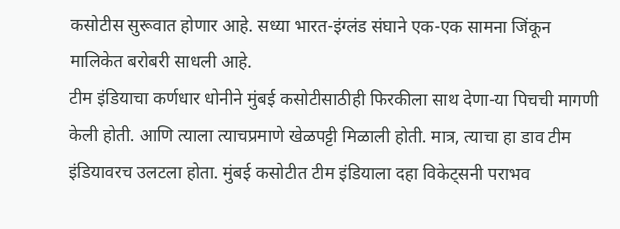कसोटीस सुरूवात होणार आहे. सध्या भारत-इंग्लंड संघाने एक-एक सामना जिंकून मालिकेत बरोबरी साधली आहे.
टीम इंडियाचा कर्णधार धोनीने मुंबई कसोटीसाठीही फिरकीला साथ देणा-या पिचची मागणी केली होती. आणि त्याला त्याचप्रमाणे खेळपट्टी मिळाली होती. मात्र, त्याचा हा डाव टीम इंडियावरच उलटला होता. मुंबई कसोटीत टीम इंडियाला दहा विकेट्सनी पराभव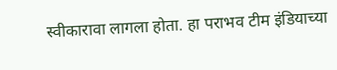स्वीकारावा लागला होता. हा पराभव टीम इंडियाच्या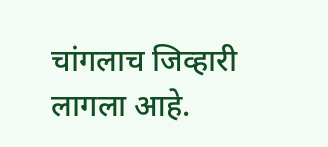चांगलाच जिव्हारी लागला आहे.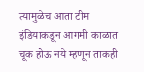त्यामुळेच आता टीम इंडियाकडून आगमी काळात चूक होऊ नये म्हणून ताकही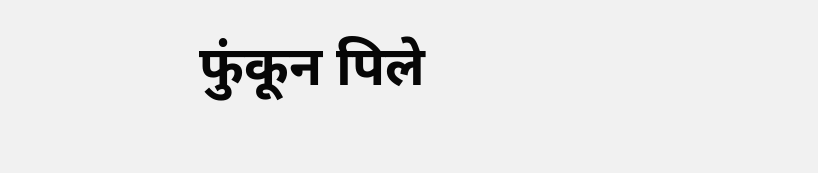फुंकून पिले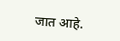जात आहे.